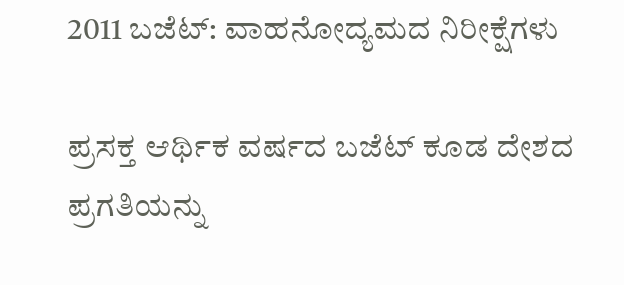2011 ಬಜೆಟ್: ವಾಹನೋದ್ಯಮದ ನಿರೀಕ್ಷೆಗಳು

ಪ್ರಸಕ್ತ ಆರ್ಥಿಕ ವರ್ಷದ ಬಜೆಟ್ ಕೂಡ ದೇಶದ ಪ್ರಗತಿಯನ್ನು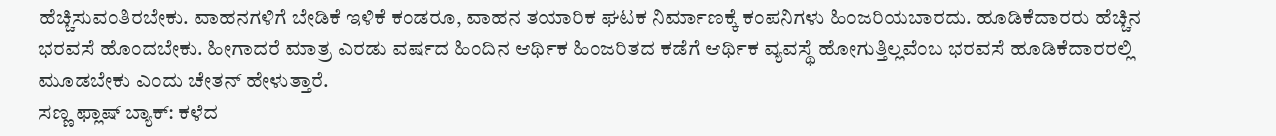ಹೆಚ್ಚಿಸುವಂತಿರಬೇಕು. ವಾಹನಗಳಿಗೆ ಬೇಡಿಕೆ ಇಳಿಕೆ ಕಂಡರೂ, ವಾಹನ ತಯಾರಿಕ ಘಟಕ ನಿರ್ಮಾಣಕ್ಕೆ ಕಂಪನಿಗಳು ಹಿಂಜರಿಯಬಾರದು. ಹೂಡಿಕೆದಾರರು ಹೆಚ್ಚಿನ ಭರವಸೆ ಹೊಂದಬೇಕು. ಹೀಗಾದರೆ ಮಾತ್ರ ಎರಡು ವರ್ಷದ ಹಿಂದಿನ ಆರ್ಥಿಕ ಹಿಂಜರಿತದ ಕಡೆಗೆ ಆರ್ಥಿಕ ವ್ಯವಸ್ಥೆ ಹೋಗುತ್ತಿಲ್ಲವೆಂಬ ಭರವಸೆ ಹೂಡಿಕೆದಾರರಲ್ಲಿ ಮೂಡಬೇಕು ಎಂದು ಚೇತನ್ ಹೇಳುತ್ತಾರೆ.
ಸಣ್ಣ ಫ್ಲಾಷ್ ಬ್ಯಾಕ್: ಕಳೆದ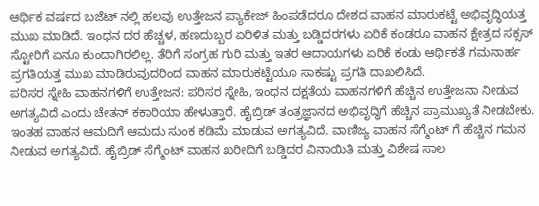ಆರ್ಥಿಕ ವರ್ಷದ ಬಜೆಟ್ ನಲ್ಲಿ ಹಲವು ಉತ್ತೇಜನ ಪ್ಯಾಕೇಜ್ ಹಿಂಪಡೆದರೂ ದೇಶದ ವಾಹನ ಮಾರುಕಟ್ಟೆ ಅಭಿವೃದ್ಧಿಯತ್ತ ಮುಖ ಮಾಡಿದೆ. ಇಂಧನ ದರ ಹೆಚ್ಚಳ, ಹಣದುಬ್ಬರ ಏರಿಳಿತ ಮತ್ತು ಬಡ್ಡಿದರಗಳು ಏರಿಕೆ ಕಂಡರೂ ವಾಹನ ಕ್ಷೇತ್ರದ ಸಕ್ಸಸ್ ಸ್ಟೋರಿಗೆ ಏನೂ ಕುಂದಾಗಿರಲಿಲ್ಲ. ತೆರಿಗೆ ಸಂಗ್ರಹ ಗುರಿ ಮತ್ತು ಇತರ ಆದಾಯಗಳು ಏರಿಕೆ ಕಂಡು ಆರ್ಥಿಕತೆ ಗಮನಾರ್ಹ ಪ್ರಗತಿಯತ್ತ ಮುಖ ಮಾಡಿರುವುದರಿಂದ ವಾಹನ ಮಾರುಕಟ್ಟೆಯೂ ಸಾಕಷ್ಟು ಪ್ರಗತಿ ದಾಖಲಿಸಿದೆ.
ಪರಿಸರ ಸ್ನೇಹಿ ವಾಹನಗಳಿಗೆ ಉತ್ತೇಜನ: ಪರಿಸರ ಸ್ನೇಹಿ, ಇಂಧನ ದಕ್ಷತೆಯ ವಾಹನಗಳಿಗೆ ಹೆಚ್ಚಿನ ಉತ್ತೇಜನಾ ನೀಡುವ ಅಗತ್ಯವಿದೆ ಎಂದು ಚೇತನ್ ಕಕಾರಿಯಾ ಹೇಳುತ್ತಾರೆ. ಹೈಬ್ರಿಡ್ ತಂತ್ರಜ್ಞಾನದ ಅಭಿವೃದ್ಧಿಗೆ ಹೆಚ್ಚಿನ ಪ್ರಾಮುಖ್ಯತೆ ನೀಡಬೇಕು. ಇಂತಹ ವಾಹನ ಆಮದಿಗೆ ಆಮದು ಸುಂಕ ಕಡಿಮೆ ಮಾಡುವ ಅಗತ್ಯವಿದೆ. ವಾಣಿಜ್ಯ ವಾಹನ ಸೆಗ್ಮೆಂಟ್ ಗೆ ಹೆಚ್ಚಿನ ಗಮನ ನೀಡುವ ಅಗತ್ಯವಿದೆ. ಹೈಬ್ರಿಡ್ ಸೆಗ್ಮೆಂಟ್ ವಾಹನ ಖರೀದಿಗೆ ಬಡ್ಡಿದರ ವಿನಾಯಿತಿ ಮತ್ತು ವಿಶೇಷ ಸಾಲ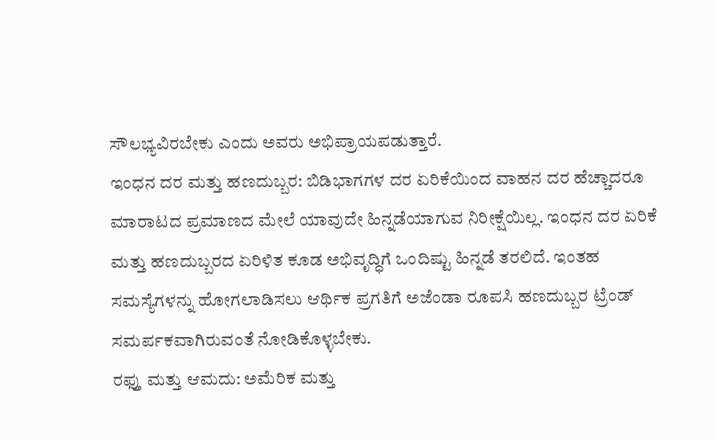ಸೌಲಭ್ಯವಿರಬೇಕು ಎಂದು ಅವರು ಅಭಿಪ್ರಾಯಪಡುತ್ತಾರೆ.
ಇಂಧನ ದರ ಮತ್ತು ಹಣದುಬ್ಬರ: ಬಿಡಿಭಾಗಗಳ ದರ ಏರಿಕೆಯಿಂದ ವಾಹನ ದರ ಹೆಚ್ಚಾದರೂ ಮಾರಾಟದ ಪ್ರಮಾಣದ ಮೇಲೆ ಯಾವುದೇ ಹಿನ್ನಡೆಯಾಗುವ ನಿರೀಕ್ಷೆಯಿಲ್ಲ. ಇಂಧನ ದರ ಏರಿಕೆ ಮತ್ತು ಹಣದುಬ್ಬರದ ಏರಿಳಿತ ಕೂಡ ಅಭಿವೃದ್ಧಿಗೆ ಒಂದಿಷ್ಟು ಹಿನ್ನಡೆ ತರಲಿದೆ. ಇಂತಹ ಸಮಸ್ಯೆಗಳನ್ನು ಹೋಗಲಾಡಿಸಲು ಆರ್ಥಿಕ ಪ್ರಗತಿಗೆ ಅಜೆಂಡಾ ರೂಪಸಿ ಹಣದುಬ್ಬರ ಟ್ರೆಂಡ್ ಸಮರ್ಪಕವಾಗಿರುವಂತೆ ನೋಡಿಕೊಳ್ಳಬೇಕು.
ರಫ್ತು ಮತ್ತು ಆಮದು: ಅಮೆರಿಕ ಮತ್ತು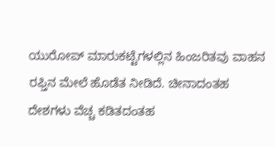ಯುರೋಪ್ ಮಾರುಕಟ್ಟೆಗಳಲ್ಲಿನ ಹಿಂಜರಿತವು ವಾಹನ ರಫ್ತಿನ ಮೇಲೆ ಹೊಡೆತ ನೀಡಿದೆ. ಚೀನಾದಂತಹ ದೇಶಗಳು ವೆಚ್ಚ ಕಡಿತದಂತಹ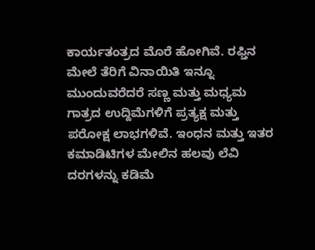ಕಾರ್ಯತಂತ್ರದ ಮೊರೆ ಹೋಗಿವೆ. ರಫ್ತಿನ ಮೇಲೆ ತೆರಿಗೆ ವಿನಾಯಿತಿ ಇನ್ನೂ ಮುಂದುವರೆದರೆ ಸಣ್ಣ ಮತ್ತು ಮಧ್ಯಮ ಗಾತ್ರದ ಉದ್ದಿಮೆಗಳಿಗೆ ಪ್ರತ್ಯಕ್ಷ ಮತ್ತು ಪರೋಕ್ಷ ಲಾಭಗಳಿವೆ. ಇಂಧನ ಮತ್ತು ಇತರ ಕಮಾಡಿಟಿಗಳ ಮೇಲಿನ ಹಲವು ಲೆವಿ ದರಗಳನ್ನು ಕಡಿಮೆ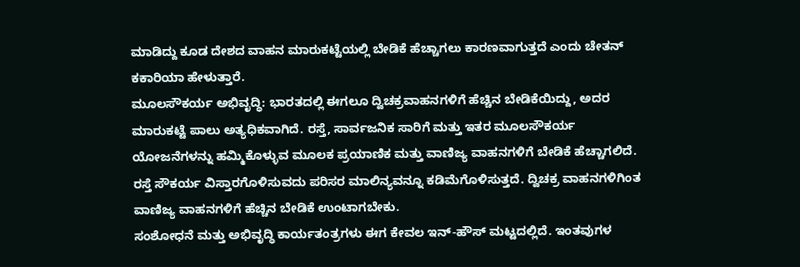ಮಾಡಿದ್ದು ಕೂಡ ದೇಶದ ವಾಹನ ಮಾರುಕಟ್ಟೆಯಲ್ಲಿ ಬೇಡಿಕೆ ಹೆಚ್ಚಾಗಲು ಕಾರಣವಾಗುತ್ತದೆ ಎಂದು ಚೇತನ್ ಕಕಾರಿಯಾ ಹೇಳುತ್ತಾರೆ.
ಮೂಲಸೌಕರ್ಯ ಅಭಿವೃದ್ಧಿ: ಭಾರತದಲ್ಲಿ ಈಗಲೂ ದ್ವಿಚಕ್ರವಾಹನಗಳಿಗೆ ಹೆಚ್ಚಿನ ಬೇಡಿಕೆಯಿದ್ದು, ಅದರ ಮಾರುಕಟ್ಟೆ ಪಾಲು ಅತ್ಯಧಿಕವಾಗಿದೆ. ರಸ್ತೆ, ಸಾರ್ವಜನಿಕ ಸಾರಿಗೆ ಮತ್ತು ಇತರ ಮೂಲಸೌಕರ್ಯ ಯೋಜನೆಗಳನ್ನು ಹಮ್ಮಿಕೊಳ್ಳುವ ಮೂಲಕ ಪ್ರಯಾಣಿಕ ಮತ್ತು ವಾಣಿಜ್ಯ ವಾಹನಗಳಿಗೆ ಬೇಡಿಕೆ ಹೆಚ್ಚಾಗಲಿದೆ. ರಸ್ತೆ ಸೌಕರ್ಯ ವಿಸ್ತಾರಗೊಳಿಸುವದು ಪರಿಸರ ಮಾಲಿನ್ಯವನ್ನೂ ಕಡಿಮೆಗೊಳಿಸುತ್ತದೆ. ದ್ವಿಚಕ್ರ ವಾಹನಗಳಿಗಿಂತ ವಾಣಿಜ್ಯ ವಾಹನಗಳಿಗೆ ಹೆಚ್ಚಿನ ಬೇಡಿಕೆ ಉಂಟಾಗಬೇಕು.
ಸಂಶೋಧನೆ ಮತ್ತು ಅಭಿವೃದ್ಧಿ ಕಾರ್ಯತಂತ್ರಗಳು ಈಗ ಕೇವಲ ಇನ್-ಹೌಸ್ ಮಟ್ಟದಲ್ಲಿದೆ. ಇಂತವುಗಳ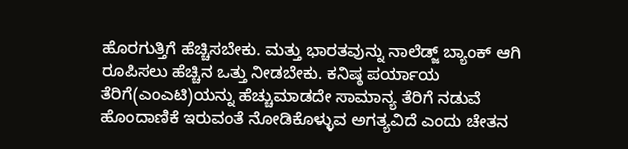ಹೊರಗುತ್ತಿಗೆ ಹೆಚ್ಚಿಸಬೇಕು. ಮತ್ತು ಭಾರತವುನ್ನು ನಾಲೆಡ್ಜ್ ಬ್ಯಾಂಕ್ ಆಗಿ ರೂಪಿಸಲು ಹೆಚ್ಚಿನ ಒತ್ತು ನೀಡಬೇಕು. ಕನಿಷ್ಠ ಪರ್ಯಾಯ ತೆರಿಗೆ(ಎಂಎಟಿ)ಯನ್ನು ಹೆಚ್ಚುಮಾಡದೇ ಸಾಮಾನ್ಯ ತೆರಿಗೆ ನಡುವೆ ಹೊಂದಾಣಿಕೆ ಇರುವಂತೆ ನೋಡಿಕೊಳ್ಳುವ ಅಗತ್ಯವಿದೆ ಎಂದು ಚೇತನ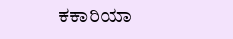ಕಕಾರಿಯಾ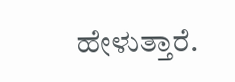ಹೇಳುತ್ತಾರೆ.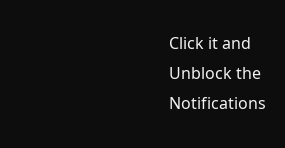Click it and Unblock the Notifications